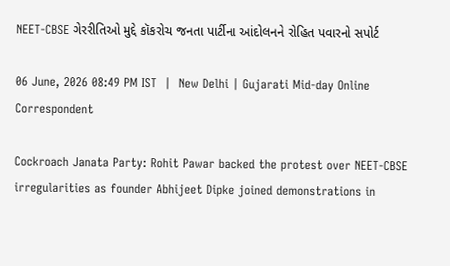NEET-CBSE ગેરરીતિઓ મુદ્દે કૉકરોચ જનતા પાર્ટીના આંદોલનને રોહિત પવારનો સપોર્ટ

06 June, 2026 08:49 PM IST  |  New Delhi | Gujarati Mid-day Online Correspondent

Cockroach Janata Party: Rohit Pawar backed the protest over NEET-CBSE irregularities as founder Abhijeet Dipke joined demonstrations in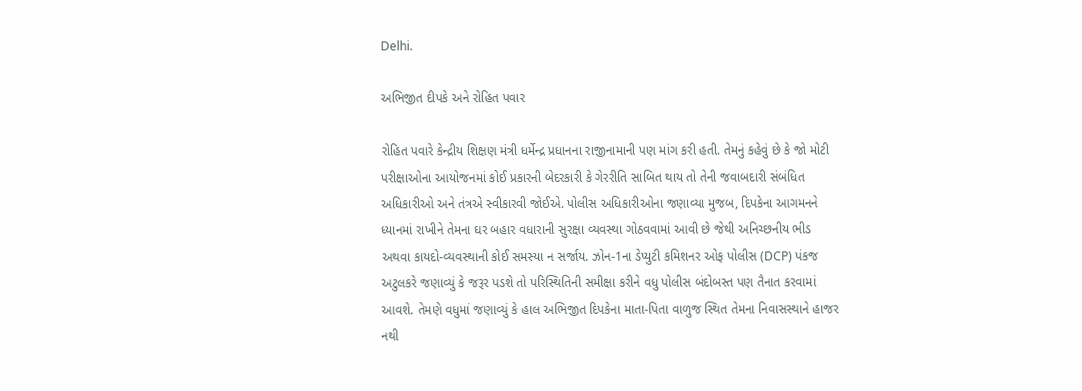Delhi.

અભિજીત દીપકે અને રોહિત પવાર

રોહિત પવારે કેન્દ્રીય શિક્ષણ મંત્રી ધર્મેન્દ્ર પ્રધાનના રાજીનામાની પણ માંગ કરી હતી. તેમનું કહેવું છે કે જો મોટી પરીક્ષાઓના આયોજનમાં કોઈ પ્રકારની બેદરકારી કે ગેરરીતિ સાબિત થાય તો તેની જવાબદારી સંબંધિત અધિકારીઓ અને તંત્રએ સ્વીકારવી જોઈએ. પોલીસ અધિકારીઓના જણાવ્યા મુજબ, દિપકેના આગમનને ધ્યાનમાં રાખીને તેમના ઘર બહાર વધારાની સુરક્ષા વ્યવસ્થા ગોઠવવામાં આવી છે જેથી અનિચ્છનીય ભીડ અથવા કાયદો-વ્યવસ્થાની કોઈ સમસ્યા ન સર્જાય. ઝોન-1ના ડેપ્યુટી કમિશનર ઓફ પોલીસ (DCP) પંકજ અટુલકરે જણાવ્યું કે જરૂર પડશે તો પરિસ્થિતિની સમીક્ષા કરીને વધુ પોલીસ બંદોબસ્ત પણ તૈનાત કરવામાં આવશે. તેમણે વધુમાં જણાવ્યું કે હાલ અભિજીત દિપકેના માતા-પિતા વાળુજ સ્થિત તેમના નિવાસસ્થાને હાજર નથી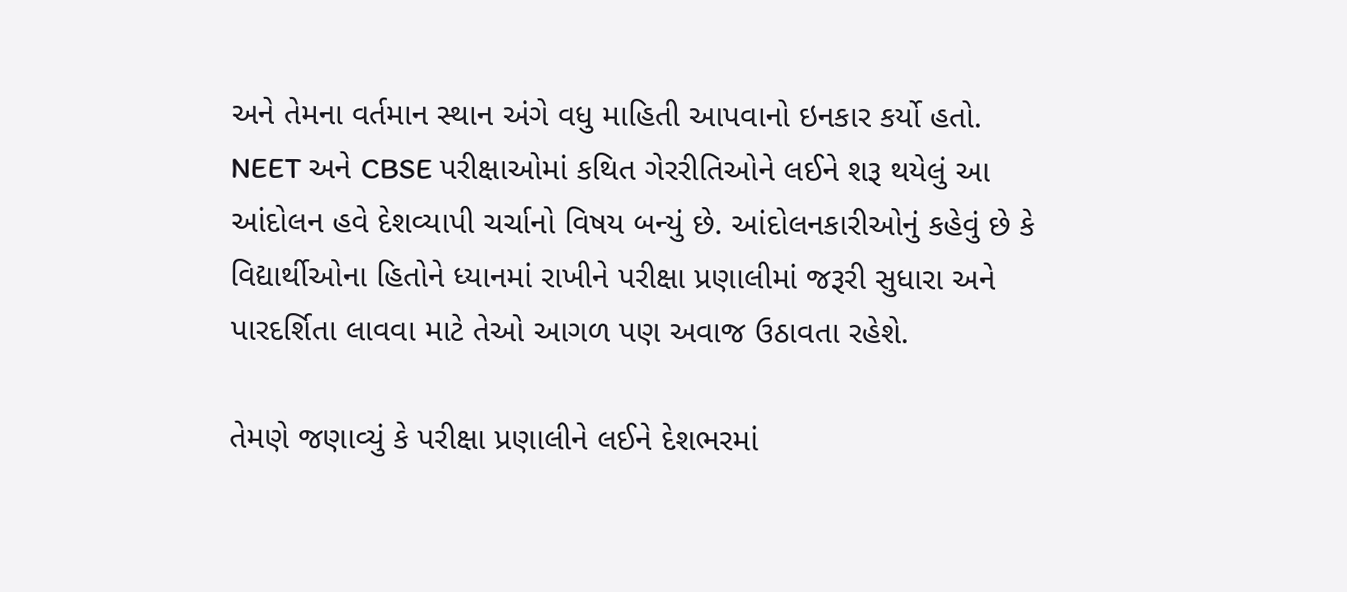અને તેમના વર્તમાન સ્થાન અંગે વધુ માહિતી આપવાનો ઇનકાર કર્યો હતો. NEET અને CBSE પરીક્ષાઓમાં કથિત ગેરરીતિઓને લઈને શરૂ થયેલું આ આંદોલન હવે દેશવ્યાપી ચર્ચાનો વિષય બન્યું છે. આંદોલનકારીઓનું કહેવું છે કે વિદ્યાર્થીઓના હિતોને ધ્યાનમાં રાખીને પરીક્ષા પ્રણાલીમાં જરૂરી સુધારા અને પારદર્શિતા લાવવા માટે તેઓ આગળ પણ અવાજ ઉઠાવતા રહેશે.

તેમણે જણાવ્યું કે પરીક્ષા પ્રણાલીને લઈને દેશભરમાં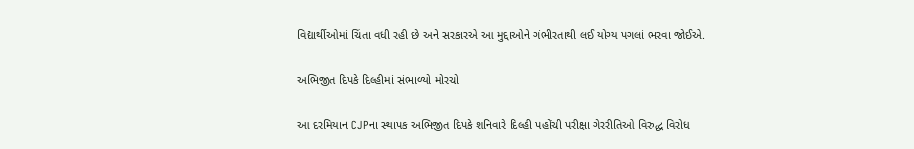વિદ્યાર્થીઓમાં ચિંતા વધી રહી છે અને સરકારએ આ મુદ્દાઓને ગંભીરતાથી લઈ યોગ્ય પગલાં ભરવા જોઈએ.

અભિજીત દિપકે દિલ્હીમાં સંભાળ્યો મોરચો

આ દરમિયાન CJPના સ્થાપક અભિજીત દિપકે શનિવારે દિલ્હી પહોંચી પરીક્ષા ગેરરીતિઓ વિરુદ્ધ વિરોધ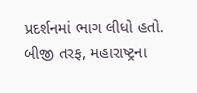પ્રદર્શનમાં ભાગ લીધો હતો. બીજી તરફ, મહારાષ્ટ્રના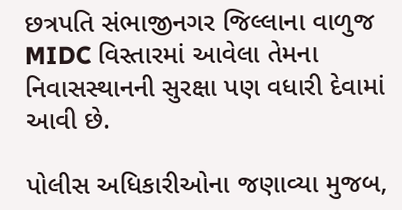છત્રપતિ સંભાજીનગર જિલ્લાના વાળુજ MIDC વિસ્તારમાં આવેલા તેમના નિવાસસ્થાનની સુરક્ષા પણ વધારી દેવામાં આવી છે.

પોલીસ અધિકારીઓના જણાવ્યા મુજબ,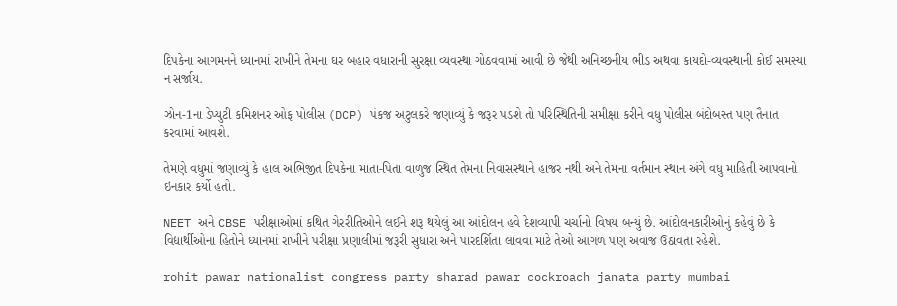દિપકેના આગમનને ધ્યાનમાં રાખીને તેમના ઘર બહાર વધારાની સુરક્ષા વ્યવસ્થા ગોઠવવામાં આવી છે જેથી અનિચ્છનીય ભીડ અથવા કાયદો-વ્યવસ્થાની કોઈ સમસ્યા ન સર્જાય.

ઝોન-1ના ડેપ્યુટી કમિશનર ઓફ પોલીસ (DCP) પંકજ અટુલકરે જણાવ્યું કે જરૂર પડશે તો પરિસ્થિતિની સમીક્ષા કરીને વધુ પોલીસ બંદોબસ્ત પણ તૈનાત કરવામાં આવશે.

તેમણે વધુમાં જણાવ્યું કે હાલ અભિજીત દિપકેના માતા-પિતા વાળુજ સ્થિત તેમના નિવાસસ્થાને હાજર નથી અને તેમના વર્તમાન સ્થાન અંગે વધુ માહિતી આપવાનો ઇનકાર કર્યો હતો.

NEET અને CBSE પરીક્ષાઓમાં કથિત ગેરરીતિઓને લઈને શરૂ થયેલું આ આંદોલન હવે દેશવ્યાપી ચર્ચાનો વિષય બન્યું છે. આંદોલનકારીઓનું કહેવું છે કે વિદ્યાર્થીઓના હિતોને ધ્યાનમાં રાખીને પરીક્ષા પ્રણાલીમાં જરૂરી સુધારા અને પારદર્શિતા લાવવા માટે તેઓ આગળ પણ અવાજ ઉઠાવતા રહેશે.

rohit pawar nationalist congress party sharad pawar cockroach janata party mumbai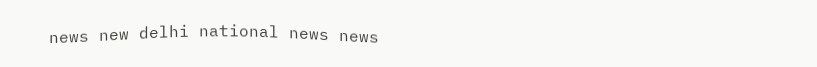news new delhi national news news